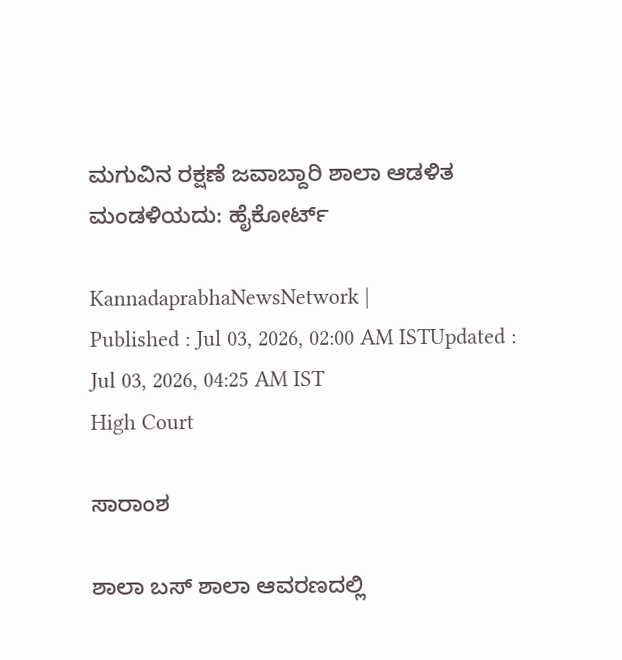ಮಗುವಿನ ರಕ್ಷಣೆ ಜವಾಬ್ದಾರಿ ಶಾಲಾ ಆಡಳಿತ ಮಂಡಳಿಯದು: ಹೈಕೋರ್ಟ್

KannadaprabhaNewsNetwork |
Published : Jul 03, 2026, 02:00 AM ISTUpdated : Jul 03, 2026, 04:25 AM IST
High Court

ಸಾರಾಂಶ

ಶಾಲಾ ಬಸ್ ಶಾಲಾ ಆವರಣದಲ್ಲಿ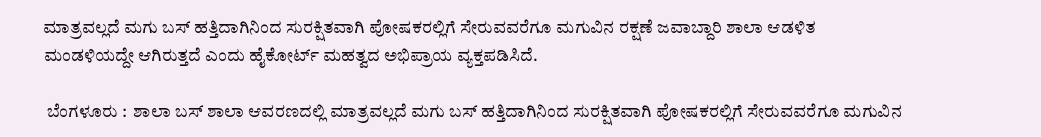ಮಾತ್ರವಲ್ಲದೆ ಮಗು ಬಸ್ ಹತ್ತಿದಾಗಿನಿಂದ ಸುರಕ್ಷಿತವಾಗಿ ಪೋಷಕರಲ್ಲಿಗೆ ಸೇರುವವರೆಗೂ ಮಗುವಿನ ರಕ್ಷಣೆ ಜವಾಬ್ದಾರಿ ಶಾಲಾ ಆಡಳಿತ ಮಂಡಳಿಯದ್ದೇ ಆಗಿರುತ್ತದೆ ಎಂದು ಹೈಕೋರ್ಟ್ ಮಹತ್ವದ ಅಭಿಪ್ರಾಯ ವ್ಯಕ್ತಪಡಿಸಿದೆ.

 ಬೆಂಗಳೂರು :  ಶಾಲಾ ಬಸ್ ಶಾಲಾ ಆವರಣದಲ್ಲಿ ಮಾತ್ರವಲ್ಲದೆ ಮಗು ಬಸ್ ಹತ್ತಿದಾಗಿನಿಂದ ಸುರಕ್ಷಿತವಾಗಿ ಪೋಷಕರಲ್ಲಿಗೆ ಸೇರುವವರೆಗೂ ಮಗುವಿನ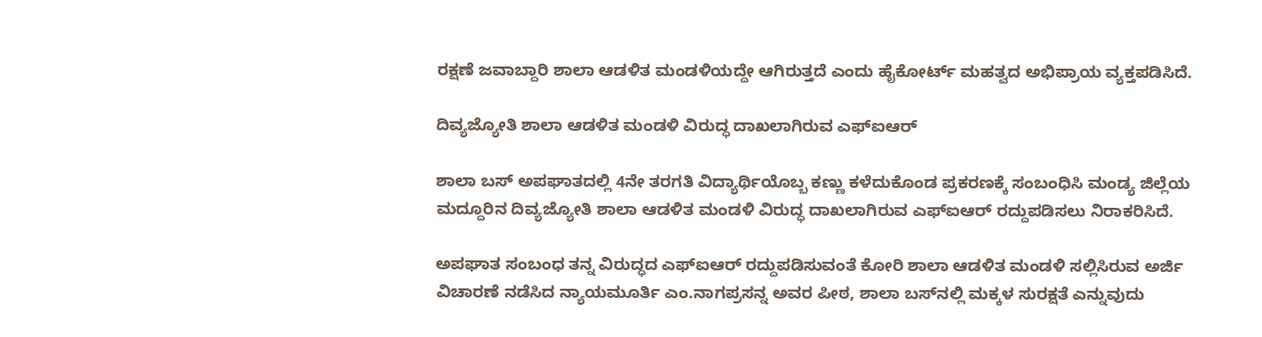ರಕ್ಷಣೆ ಜವಾಬ್ದಾರಿ ಶಾಲಾ ಆಡಳಿತ ಮಂಡಳಿಯದ್ದೇ ಆಗಿರುತ್ತದೆ ಎಂದು ಹೈಕೋರ್ಟ್ ಮಹತ್ವದ ಅಭಿಪ್ರಾಯ ವ್ಯಕ್ತಪಡಿಸಿದೆ.

ದಿವ್ಯಜ್ಯೋತಿ ಶಾಲಾ ಆಡಳಿತ ಮಂಡಳಿ ವಿರುದ್ಧ ದಾಖಲಾಗಿರುವ ಎಫ್ಐಆರ್

ಶಾಲಾ ಬಸ್‌ ಅಪಘಾತದಲ್ಲಿ 4ನೇ ತರಗತಿ ವಿದ್ಯಾರ್ಥಿಯೊಬ್ಬ ಕಣ್ಣು ಕಳೆದುಕೊಂಡ ಪ್ರಕರಣಕ್ಕೆ ಸಂಬಂಧಿಸಿ ಮಂಡ್ಯ ಜಿಲ್ಲೆಯ ಮದ್ದೂರಿನ ದಿವ್ಯಜ್ಯೋತಿ ಶಾಲಾ ಆಡಳಿತ ಮಂಡಳಿ ವಿರುದ್ಧ ದಾಖಲಾಗಿರುವ ಎಫ್ಐಆರ್ ರದ್ದುಪಡಿಸಲು ನಿರಾಕರಿಸಿದೆ.

ಅಪಘಾತ ಸಂಬಂಧ ತನ್ನ ವಿರುದ್ಧದ ಎಫ್‌ಐಆರ್ ರದ್ದುಪಡಿಸುವಂತೆ ಕೋರಿ ಶಾಲಾ ಆಡಳಿತ ಮಂಡಳಿ ಸಲ್ಲಿಸಿರುವ ಅರ್ಜಿ ವಿಚಾರಣೆ ನಡೆಸಿದ ನ್ಯಾಯಮೂರ್ತಿ ಎಂ.ನಾಗಪ್ರಸನ್ನ ಅವರ ಪೀಠ, ಶಾಲಾ ಬಸ್‌ನಲ್ಲಿ ಮಕ್ಕಳ ಸುರಕ್ಷತೆ ಎನ್ನುವುದು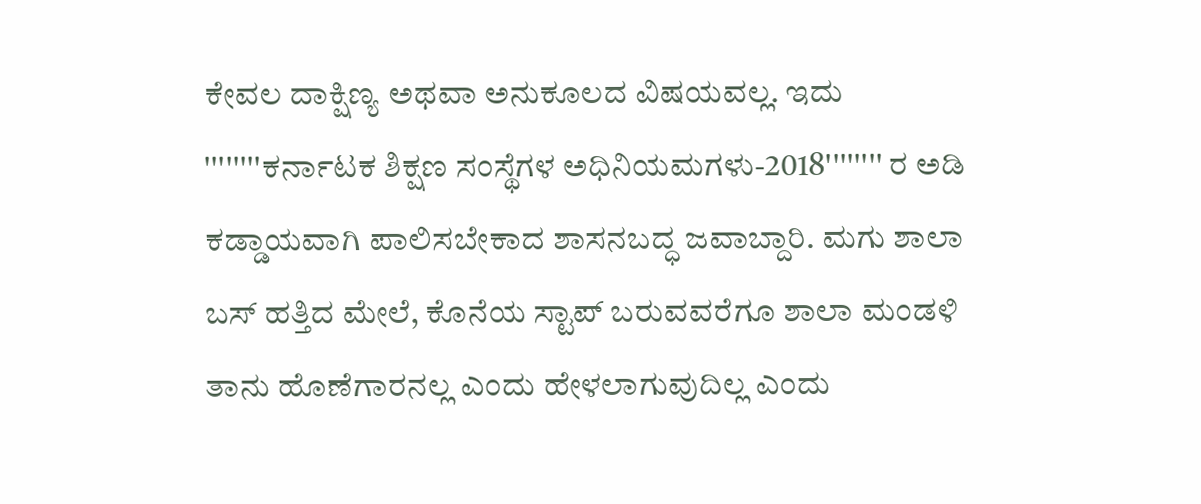ಕೇವಲ ದಾಕ್ಷಿಣ್ಯ ಅಥವಾ ಅನುಕೂಲದ ವಿಷಯವಲ್ಲ. ಇದು ''''''''ಕರ್ನಾಟಕ ಶಿಕ್ಷಣ ಸಂಸ್ಥೆಗಳ ಅಧಿನಿಯಮಗಳು-2018'''''''' ರ ಅಡಿ ಕಡ್ಡಾಯವಾಗಿ ಪಾಲಿಸಬೇಕಾದ ಶಾಸನಬದ್ಧ ಜವಾಬ್ದಾರಿ. ಮಗು ಶಾಲಾ ಬಸ್ ಹತ್ತಿದ ಮೇಲೆ, ಕೊನೆಯ ಸ್ಟಾಪ್ ಬರುವವರೆಗೂ ಶಾಲಾ ಮಂಡಳಿ ತಾನು ಹೊಣೆಗಾರನಲ್ಲ ಎಂದು ಹೇಳಲಾಗುವುದಿಲ್ಲ ಎಂದು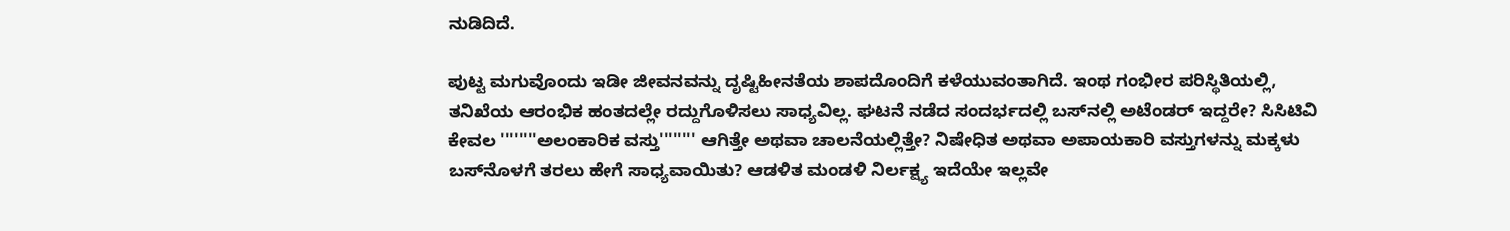ನುಡಿದಿದೆ.

ಪುಟ್ಟ ಮಗುವೊಂದು ಇಡೀ ಜೀವನವನ್ನು ದೃಷ್ಟಿಹೀನತೆಯ ಶಾಪದೊಂದಿಗೆ ಕಳೆಯುವಂತಾಗಿದೆ. ಇಂಥ ಗಂಭೀರ ಪರಿಸ್ಥಿತಿಯಲ್ಲಿ, ತನಿಖೆಯ ಆರಂಭಿಕ ಹಂತದಲ್ಲೇ ರದ್ದುಗೊಳಿಸಲು ಸಾಧ್ಯವಿಲ್ಲ. ಘಟನೆ ನಡೆದ ಸಂದರ್ಭದಲ್ಲಿ ಬಸ್‌ನಲ್ಲಿ ಅಟೆಂಡರ್ ಇದ್ದರೇ? ಸಿಸಿಟಿವಿ ಕೇವಲ ''''''''ಅಲಂಕಾರಿಕ ವಸ್ತು'''''''' ಆಗಿತ್ತೇ ಅಥವಾ ಚಾಲನೆಯಲ್ಲಿತ್ತೇ? ನಿಷೇಧಿತ ಅಥವಾ ಅಪಾಯಕಾರಿ ವಸ್ತುಗಳನ್ನು ಮಕ್ಕಳು ಬಸ್‌ನೊಳಗೆ ತರಲು ಹೇಗೆ ಸಾಧ್ಯವಾಯಿತು? ಆಡಳಿತ ಮಂಡಳಿ ನಿರ್ಲಕ್ಷ್ಯ ಇದೆಯೇ ಇಲ್ಲವೇ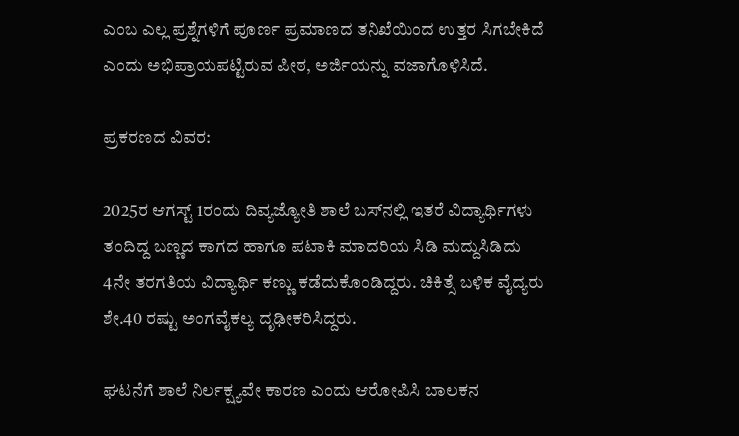ಎಂಬ ಎಲ್ಲ ಪ್ರಶ್ನೆಗಳಿಗೆ ಪೂರ್ಣ ಪ್ರಮಾಣದ ತನಿಖೆಯಿಂದ ಉತ್ತರ ಸಿಗಬೇಕಿದೆ ಎಂದು ಅಭಿಪ್ರಾಯಪಟ್ಟಿರುವ ಪೀಠ, ಅರ್ಜಿಯನ್ನು ವಜಾಗೊಳಿಸಿದೆ.

ಪ್ರಕರಣದ ವಿವರ:

2025ರ ಆಗಸ್ಟ್ 1ರಂದು ದಿವ್ಯಜ್ಯೋತಿ ಶಾಲೆ ಬಸ್‌ನಲ್ಲಿ ಇತರೆ ವಿದ್ಯಾರ್ಥಿಗಳು ತಂದಿದ್ದ ಬಣ್ಣದ ಕಾಗದ ಹಾಗೂ ಪಟಾಕಿ ಮಾದರಿಯ ಸಿಡಿ ಮದ್ದುಸಿಡಿದು 4ನೇ ತರಗತಿಯ ವಿದ್ಯಾರ್ಥಿ ಕಣ್ಣು ಕಡೆದುಕೊಂಡಿದ್ದರು. ಚಿಕಿತ್ಸೆ ಬಳಿಕ ವೈದ್ಯರು ಶೇ.40 ರಷ್ಟು ಅಂಗವೈಕಲ್ಯ ದೃಢೀಕರಿಸಿದ್ದರು.

ಘಟನೆಗೆ ಶಾಲೆ ನಿರ್ಲಕ್ಷ್ಯವೇ ಕಾರಣ ಎಂದು ಆರೋಪಿಸಿ ಬಾಲಕನ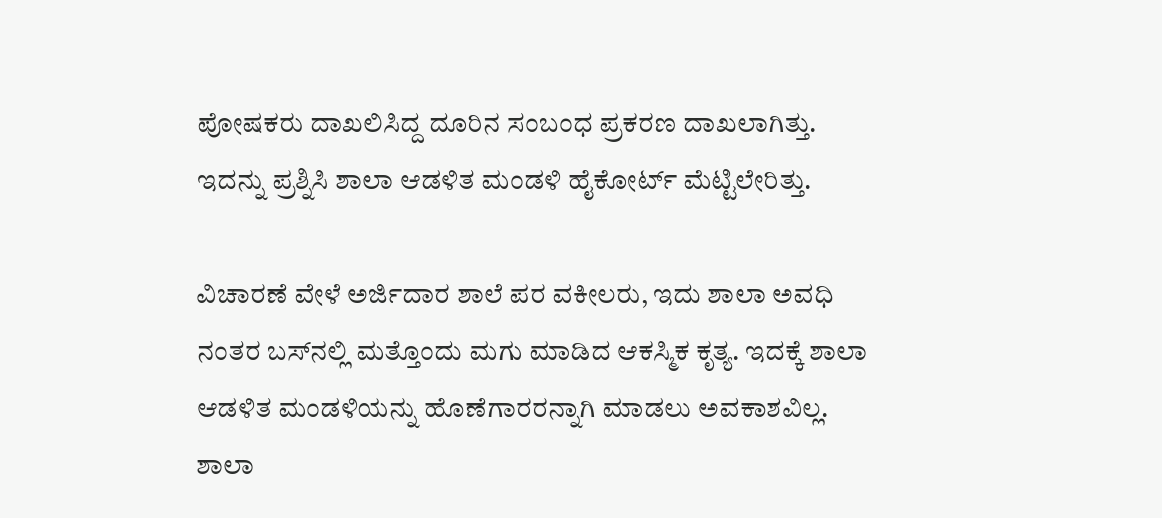ಪೋಷಕರು ದಾಖಲಿಸಿದ್ದ ದೂರಿನ ಸಂಬಂಧ ಪ್ರಕರಣ ದಾಖಲಾಗಿತ್ತು. ಇದನ್ನು ಪ್ರಶ್ನಿಸಿ ಶಾಲಾ ಆಡಳಿತ ಮಂಡಳಿ ಹೈಕೋರ್ಟ್‌ ಮೆಟ್ಟಿಲೇರಿತ್ತು.

ವಿಚಾರಣೆ ವೇಳೆ ಅರ್ಜಿದಾರ ಶಾಲೆ ಪರ ವಕೀಲರು, ಇದು ಶಾಲಾ ಅವಧಿ ನಂತರ ಬಸ್‌ನಲ್ಲಿ ಮತ್ತೊಂದು ಮಗು ಮಾಡಿದ ಆಕಸ್ಮಿಕ ಕೃತ್ಯ. ಇದಕ್ಕೆ ಶಾಲಾ ಆಡಳಿತ ಮಂಡಳಿಯನ್ನು ಹೊಣೆಗಾರರನ್ನಾಗಿ ಮಾಡಲು ಅವಕಾಶವಿಲ್ಲ. ಶಾಲಾ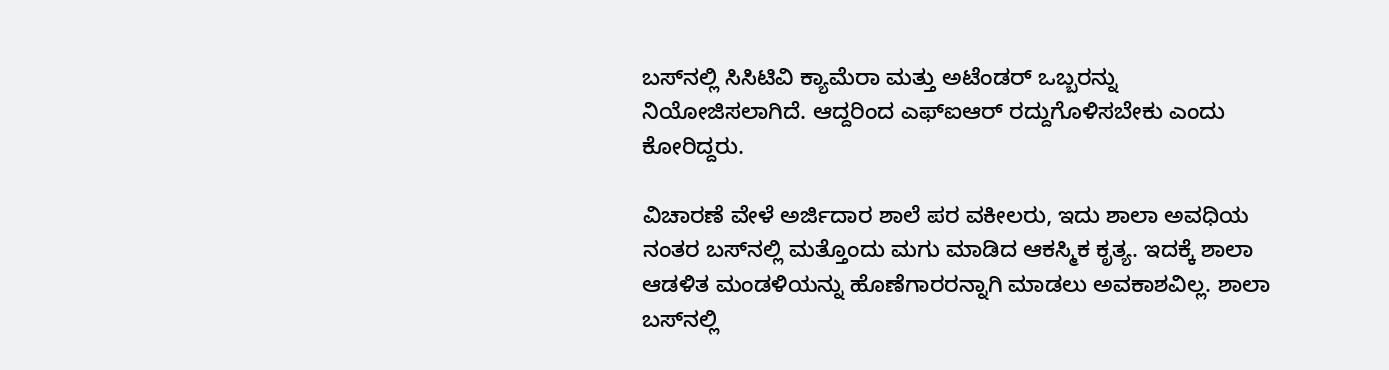ಬಸ್‌ನಲ್ಲಿ ಸಿಸಿಟಿವಿ ಕ್ಯಾಮೆರಾ ಮತ್ತು ಅಟೆಂಡರ್‌ ಒಬ್ಬರನ್ನು ನಿಯೋಜಿಸಲಾಗಿದೆ. ಆದ್ದರಿಂದ ಎಫ್ಐಆರ್ ರದ್ದುಗೊಳಿಸಬೇಕು ಎಂದು ಕೋರಿದ್ದರು.

ವಿಚಾರಣೆ ವೇಳೆ ಅರ್ಜಿದಾರ ಶಾಲೆ ಪರ ವಕೀಲರು, ಇದು ಶಾಲಾ ಅವಧಿಯ ನಂತರ ಬಸ್‌ನಲ್ಲಿ ಮತ್ತೊಂದು ಮಗು ಮಾಡಿದ ಆಕಸ್ಮಿಕ ಕೃತ್ಯ. ಇದಕ್ಕೆ ಶಾಲಾ ಆಡಳಿತ ಮಂಡಳಿಯನ್ನು ಹೊಣೆಗಾರರನ್ನಾಗಿ ಮಾಡಲು ಅವಕಾಶವಿಲ್ಲ. ಶಾಲಾ ಬಸ್‌ನಲ್ಲಿ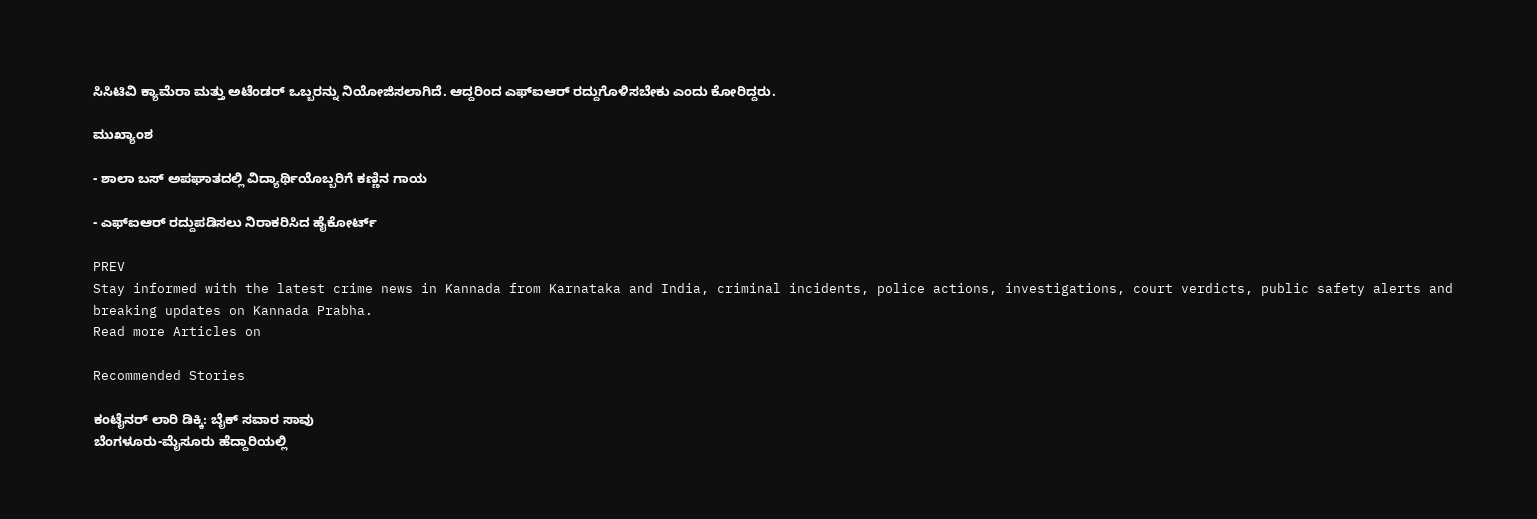ಸಿಸಿಟಿವಿ ಕ್ಯಾಮೆರಾ ಮತ್ತು ಅಟೆಂಡರ್‌ ಒಬ್ಬರನ್ನು ನಿಯೋಜಿಸಲಾಗಿದೆ. ಆದ್ದರಿಂದ ಎಫ್ಐಆರ್ ರದ್ದುಗೊಳಿಸಬೇಕು ಎಂದು ಕೋರಿದ್ದರು.

ಮುಖ್ಯಾಂಶ

- ಶಾಲಾ ಬಸ್ ಅಪಘಾತದಲ್ಲಿ ವಿದ್ಯಾರ್ಥಿಯೊಬ್ಬರಿಗೆ ಕಣ್ಣಿನ ಗಾಯ

- ಎಫ್‌ಐಆರ್‌ ರದ್ದುಪಡಿಸಲು ನಿರಾಕರಿಸಿದ ಹೈಕೋರ್ಟ್‌

PREV
Stay informed with the latest crime news in Kannada from Karnataka and India, criminal incidents, police actions, investigations, court verdicts, public safety alerts and breaking updates on Kannada Prabha.
Read more Articles on

Recommended Stories

ಕಂಟೈನರ್ ಲಾರಿ ಡಿಕ್ಕಿ: ಬೈಕ್ ಸವಾರ ಸಾವು
ಬೆಂಗಳೂರು-ಮೈಸೂರು ಹೆದ್ದಾರಿಯಲ್ಲಿ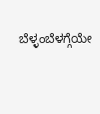ಬೆಳ್ಳಂಬೆಳಗ್ಗೆಯೇ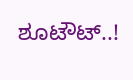ಶೂಟೌಟ್..!